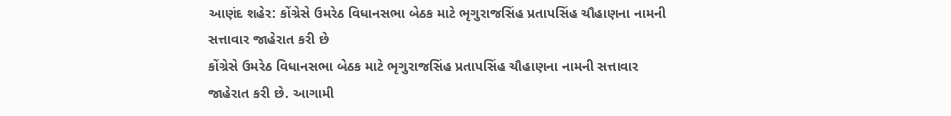આણંદ શહેર: કોંગ્રેસે ઉમરેઠ વિધાનસભા બેઠક માટે ભૃગુરાજસિંહ પ્રતાપસિંહ ચૌહાણના નામની સત્તાવાર જાહેરાત કરી છે
કોંગ્રેસે ઉમરેઠ વિધાનસભા બેઠક માટે ભૃગુરાજસિંહ પ્રતાપસિંહ ચૌહાણના નામની સત્તાવાર જાહેરાત કરી છે. આગામી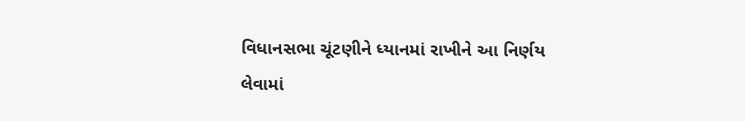વિધાનસભા ચૂંટણીને ધ્યાનમાં રાખીને આ નિર્ણય લેવામાં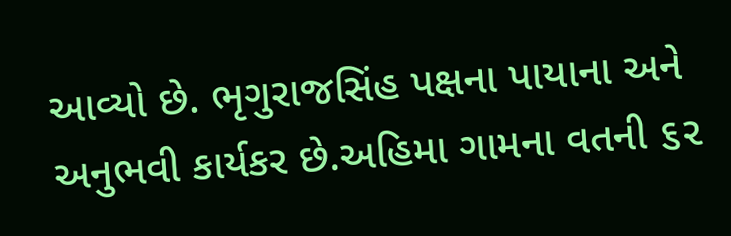આવ્યો છે. ભૃગુરાજસિંહ પક્ષના પાયાના અને અનુભવી કાર્યકર છે.અહિમા ગામના વતની ૬૨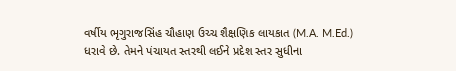વર્ષીય ભૃગુરાજસિંહ ચૌહાણ ઉચ્ચ શૈક્ષણિક લાયકાત (M.A. M.Ed.) ધરાવે છે. તેમને પંચાયત સ્તરથી લઈને પ્રદેશ સ્તર સુધીના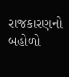રાજકારણનો બહોળો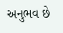અનુભવ છે